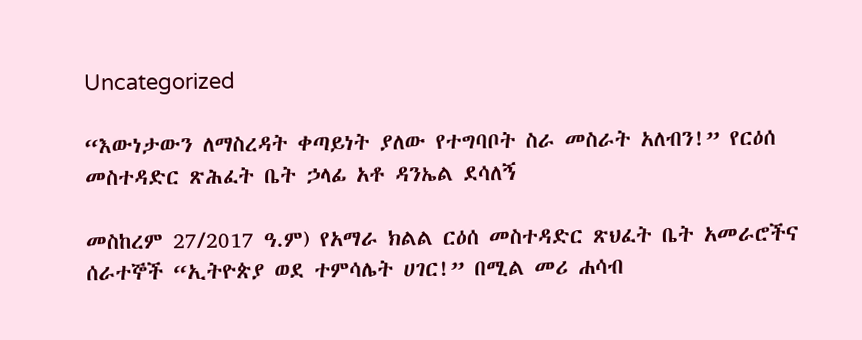Uncategorized

“እውነታውን ለማስረዳት ቀጣይነት ያለው የተግባቦት ስራ መስራት አለብን!” የርዕሰ መስተዳድር ጽሕፈት ቤት ኃላፊ አቶ ዳንኤል ደሳለኝ

መስከረም 27/2017 ዓ.ም) የአማራ ክልል ርዕሰ መስተዳድር ጽህፈት ቤት አመራሮችና ሰራተኞች “ኢትዮጵያ ወደ ተምሳሌት ሀገር!” በሚል መሪ ሐሳብ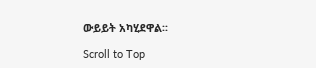ውይይት አካሂደዋል፡፡

Scroll to Top